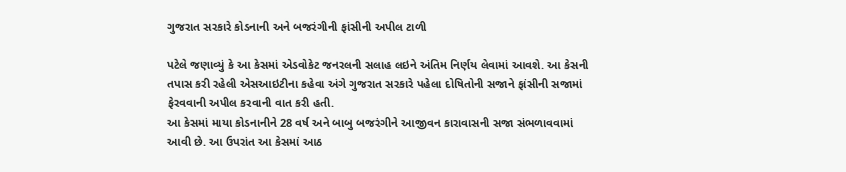ગુજરાત સરકારે કોડનાની અને બજરંગીની ફાંસીની અપીલ ટાળી

પટેલે જણાવ્યું કે આ કેસમાં એડવોકેટ જનરલની સલાહ લઇને અંતિમ નિર્ણય લેવામાં આવશે. આ કેસની તપાસ કરી રહેલી એસઆઇટીના કહેવા અંગે ગુજરાત સરકારે પહેલા દોષિતોની સજાને ફાંસીની સજામાં ફેરવવાની અપીલ કરવાની વાત કરી હતી.
આ કેસમાં માયા કોડનાનીને 28 વર્ષ અને બાબુ બજરંગીને આજીવન કારાવાસની સજા સંભળાવવામાં આવી છે. આ ઉપરાંત આ કેસમાં આઠ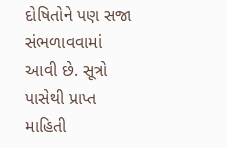દોષિતોને પણ સજા સંભળાવવામાં આવી છે. સૂત્રો પાસેથી પ્રાપ્ત માહિતી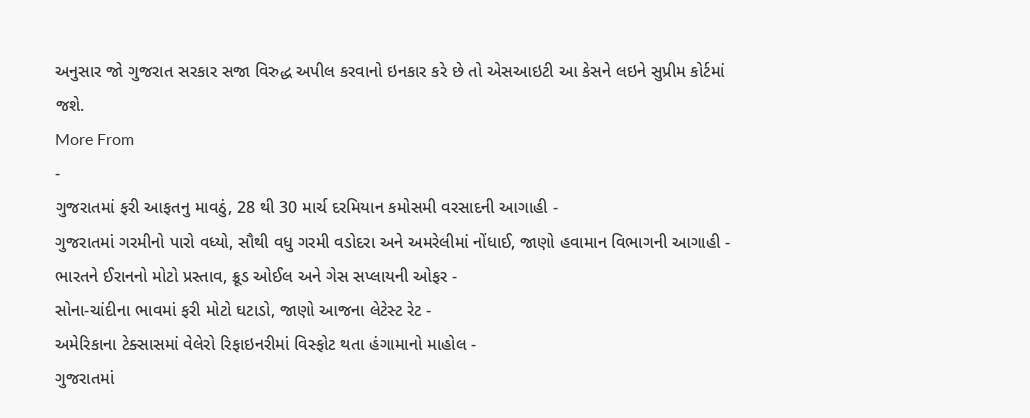અનુસાર જો ગુજરાત સરકાર સજા વિરુદ્ધ અપીલ કરવાનો ઇનકાર કરે છે તો એસઆઇટી આ કેસને લઇને સુપ્રીમ કોર્ટમાં જશે.
More From
-
ગુજરાતમાં ફરી આફતનુ માવઠું, 28 થી 30 માર્ચ દરમિયાન કમોસમી વરસાદની આગાહી -
ગુજરાતમાં ગરમીનો પારો વધ્યો, સૌથી વધુ ગરમી વડોદરા અને અમરેલીમાં નોંધાઈ, જાણો હવામાન વિભાગની આગાહી -
ભારતને ઈરાનનો મોટો પ્રસ્તાવ, ક્રૂડ ઓઈલ અને ગેસ સપ્લાયની ઓફર -
સોના-ચાંદીના ભાવમાં ફરી મોટો ઘટાડો, જાણો આજના લેટેસ્ટ રેટ -
અમેરિકાના ટેક્સાસમાં વેલેરો રિફાઇનરીમાં વિસ્ફોટ થતા હંગામાનો માહોલ -
ગુજરાતમાં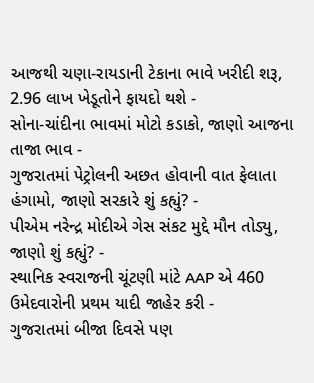આજથી ચણા-રાયડાની ટેકાના ભાવે ખરીદી શરૂ, 2.96 લાખ ખેડૂતોને ફાયદો થશે -
સોના-ચાંદીના ભાવમાં મોટો કડાકો, જાણો આજના તાજા ભાવ -
ગુજરાતમાં પેટ્રોલની અછત હોવાની વાત ફેલાતા હંગામો, જાણો સરકારે શું કહ્યું? -
પીએમ નરેન્દ્ર મોદીએ ગેસ સંકટ મુદ્દે મૌન તોડ્યુ, જાણો શું કહ્યું? -
સ્થાનિક સ્વરાજની ચૂંટણી માંટે AAP એ 460 ઉમેદવારોની પ્રથમ યાદી જાહેર કરી -
ગુજરાતમાં બીજા દિવસે પણ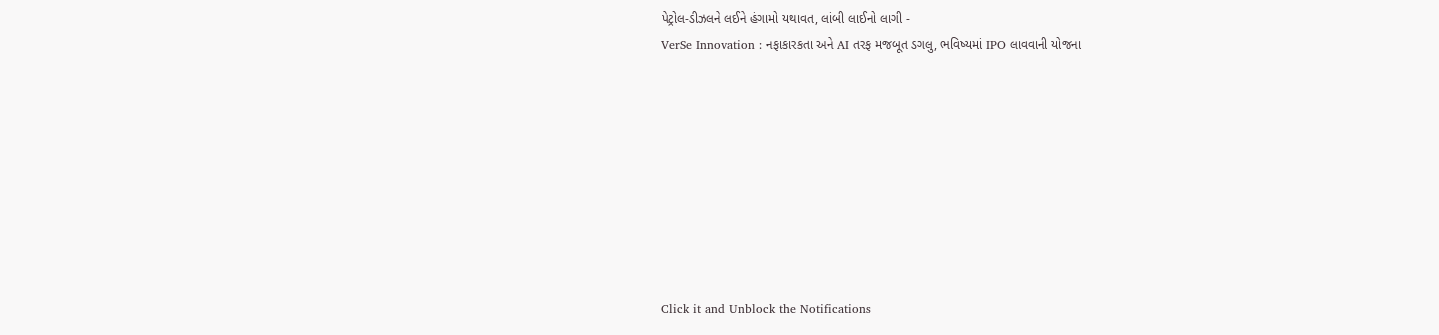પેટ્રોલ-ડીઝલને લઈને હંગામો યથાવત, લાંબી લાઈનો લાગી -
VerSe Innovation : નફાકારકતા અને AI તરફ મજબૂત ડગલુ, ભવિષ્યમાં IPO લાવવાની યોજના









Click it and Unblock the Notifications